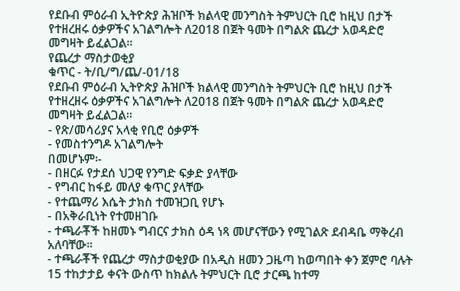የደቡብ ምዕራብ ኢትዮጵያ ሕዝቦች ክልላዊ መንግስት ትምህርት ቢሮ ከዚህ በታች የተዘረዘሩ ዕቃዎችና አገልግሎት ለ2018 በጀት ዓመት በግልጽ ጨረታ አወዳድሮ መግዛት ይፈልጋል።
የጨረታ ማስታወቂያ
ቁጥር - ት/ቢ/ግ/ጨ/-01/18
የደቡብ ምዕራብ ኢትዮጵያ ሕዝቦች ክልላዊ መንግስት ትምህርት ቢሮ ከዚህ በታች የተዘረዘሩ ዕቃዎችና አገልግሎት ለ2018 በጀት ዓመት በግልጽ ጨረታ አወዳድሮ መግዛት ይፈልጋል።
- የጽ/መሳሪያና አላቂ የቢሮ ዕቃዎች
- የመስተንግዶ አገልግሎት
በመሆኑም፡-
- በዘርፉ የታደሰ ህጋዊ የንግድ ፍቃድ ያላቸው
- የግብር ከፋይ መለያ ቁጥር ያላቸው
- የተጨማሪ እሴት ታክስ ተመዝጋቢ የሆኑ
- በአቅራቢነት የተመዘገቡ
- ተጫራቾች ከዘመኑ ግብርና ታክስ ዕዳ ነጻ መሆናቸውን የሚገልጽ ደብዳቤ ማቅረብ አለባቸው።
- ተጫራቾች የጨረታ ማስታወቂያው በአዲስ ዘመን ጋዜጣ ከወጣበት ቀን ጀምሮ ባሉት 15 ተከታታይ ቀናት ውስጥ ከክልሉ ትምህርት ቢሮ ታርጫ ከተማ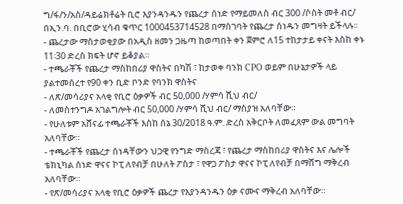ግ/ፋ/ን/አስ/ዳይሬክቶሬት ቢሮ እያንዳንዱን የጨረታ ሰነድ የማይመለስ ብር 300 /ሶስት መቶ ብር/ በኢን.ባ. በቢሮው ሂሳብ ቁጥር 1000453714528 በማስገባት የጨረታ ሰነዱን መግዛት ይችላሉ፡፡
- ጨረታው ማስታወቂያው በአዲስ ዘመን ጋዜጣ ከወጣበት ቀን ጀምሮ ለ15 ተከታታይ ቀናት እስከ ቀኑ 11፡30 ድረስ ክፍት ሆኖ ይቆያል።
- ተጫራቾች የጨረታ ማስከበሪያ ዋስትና በካሽ ፣ ከታወቀ ባንክ CPO ወይም በሁኔታዎች ላይ ያልተመሰረተ የ90 ቀን ቢድ ቦንድ የባንክ ዋስትና
- ለጽ/መሳሪያና አላቂ የቢሮ ዕቃዎች ብር 50,000 /ሃምሳ ሺህ ብር/
- ለመስተንግዶ አገልግሎት ብር 50,000 /ሃምሳ ሺህ ብር/ ማስያዝ አለባቸው።
- የሁለቱም አሸናፊ ተጫራቾች እስከ ሰኔ 30/2018 ዓ.ም. ድረስ አቅርቦት ለመፈጸም ውል መግባት አለባቸው።
- ተጫራቾች የጨረታ ሰነዳቸውን ህጋዊ የንግድ ማስረጃ ፣ የጨረታ ማስከበሪያ ዋስትና እና ሌሎች ቴክኒካል ሰነድ ዋናና ኮፒ ለየብቻ በሁለት ፖስታ ፣ የዋጋ ፖስታ ዋናና ኮፒ ለየብቻ በማሸግ ማቅረብ አለባቸው።
- የጽ/መሳሪያና አላቂ የቢሮ ዕቃዎች ጨረታ የእያንዳንዱን ዕቃ ናሙና ማቅረብ አለባቸው።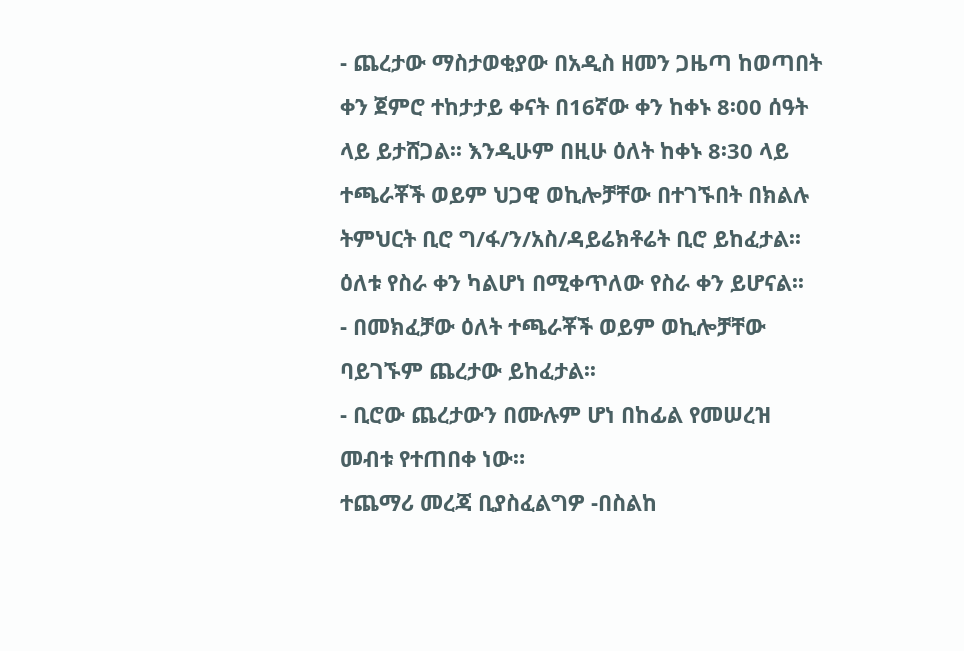- ጨረታው ማስታወቂያው በአዲስ ዘመን ጋዜጣ ከወጣበት ቀን ጀምሮ ተከታታይ ቀናት በ16ኛው ቀን ከቀኑ 8፡00 ሰዓት ላይ ይታሸጋል፡፡ እንዲሁም በዚሁ ዕለት ከቀኑ 8፡30 ላይ ተጫራቾች ወይም ህጋዊ ወኪሎቻቸው በተገኙበት በክልሉ ትምህርት ቢሮ ግ/ፋ/ን/አስ/ዳይሬክቶሬት ቢሮ ይከፈታል፡፡ ዕለቱ የስራ ቀን ካልሆነ በሚቀጥለው የስራ ቀን ይሆናል፡፡
- በመክፈቻው ዕለት ተጫራቾች ወይም ወኪሎቻቸው ባይገኙም ጨረታው ይከፈታል፡፡
- ቢሮው ጨረታውን በሙሉም ሆነ በከፊል የመሠረዝ መብቱ የተጠበቀ ነው።
ተጨማሪ መረጃ ቢያስፈልግዎ -በስልከ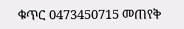ቁጥር 0473450715 መጠየቅ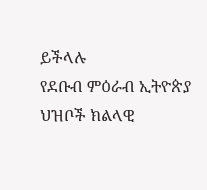ይችላሉ
የደቡብ ምዕራብ ኢትዮጵያ ህዝቦች ክልላዊ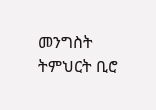መንግስት ትምህርት ቢሮ